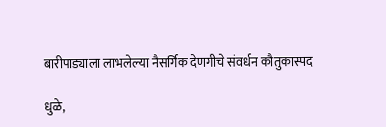बारीपाड्याला लाभलेल्या नैसर्गिक देणगीचे संवर्धन कौतुकास्पद

धुळे,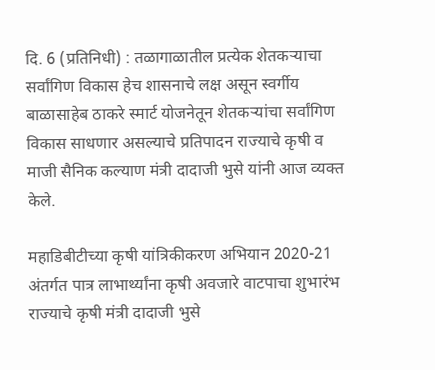दि. 6 (प्रतिनिधी) : तळागाळातील प्रत्येक शेतकऱ्याचा सर्वांगिण विकास हेच शासनाचे लक्ष असून स्वर्गीय बाळासाहेब ठाकरे स्मार्ट योजनेतून शेतकऱ्यांचा सर्वांगिण विकास साधणार असल्याचे प्रतिपादन राज्याचे कृषी व माजी सैनिक कल्याण मंत्री दादाजी भुसे यांनी आज व्यक्त केले.

महाडिबीटीच्या कृषी यांत्रिकीकरण अभियान 2020-21 अंतर्गत पात्र लाभार्थ्यांना कृषी अवजारे वाटपाचा शुभारंभ राज्याचे कृषी मंत्री दादाजी भुसे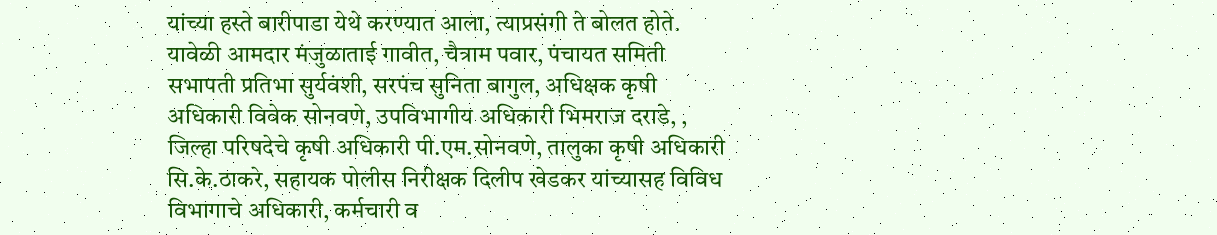यांच्या हस्ते बारीपाडा येथे करण्यात आला, त्याप्रसंगी ते बोलत होते. यावेळी आमदार मंजुळाताई गावीत, चैत्राम पवार, पंचायत समिती सभापती प्रतिभा सुर्यवंशी, सरपंच सुनिता बागुल, अधिक्षक कृषी अधिकारी विवेक सोनवणे, उपविभागीय अधिकारी भिमराज दराडे, , जिल्हा परिषदेचे कृषी अधिकारी पी.एम.सोनवणे, तालुका कृषी अधिकारी सि.के.ठाकरे, सहायक पोलीस निरीक्षक दिलीप खेडकर यांच्यासह विविध विभागाचे अधिकारी, कर्मचारी व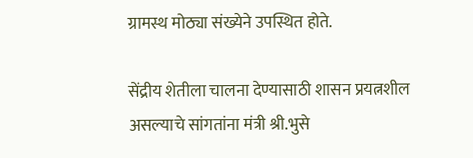ग्रामस्थ मोठ्या संख्येने उपस्थित होते.

सेंद्रीय शेतीला चालना देण्यासाठी शासन प्रयत्नशील असल्याचे सांगतांना मंत्री श्री.भुसे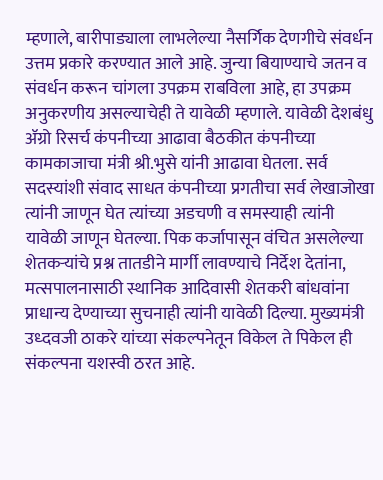म्हणाले, बारीपाड्याला लाभलेल्या नैसर्गिक देणगीचे संवर्धन उत्तम प्रकारे करण्यात आले आहे. जुन्या बियाण्याचे जतन व संवर्धन करून चांगला उपक्रम राबविला आहे, हा उपक्रम अनुकरणीय असल्याचेही ते यावेळी म्हणाले. यावेळी देशबंधु ॲग्रो रिसर्च कंपनीच्या आढावा बैठकीत कंपनीच्या कामकाजाचा मंत्री श्री.भुसे यांनी आढावा घेतला. सर्व सदस्यांशी संवाद साधत कंपनीच्या प्रगतीचा सर्व लेखाजोखा त्यांनी जाणून घेत त्यांच्या अडचणी व समस्याही त्यांनी यावेळी जाणून घेतल्या. पिक कर्जापासून वंचित असलेल्या शेतकऱ्यांचे प्रश्न तातडीने मार्गी लावण्याचे निर्देश देतांना, मत्सपालनासाठी स्थानिक आदिवासी शेतकरी बांधवांना प्राधान्य देण्याच्या सुचनाही त्यांनी यावेळी दिल्या. मुख्यमंत्री उध्दवजी ठाकरे यांच्या संकल्पनेतून विकेल ते पिकेल ही संकल्पना यशस्वी ठरत आहे.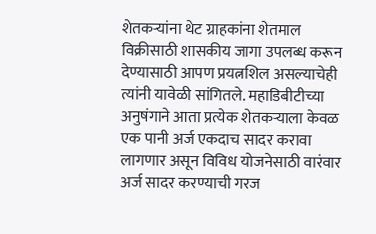शेतकऱ्यांना थेट ग्राहकांना शेतमाल विक्रीसाठी शासकीय जागा उपलब्ध करून देण्यासाठी आपण प्रयत्नशिल असल्याचेही त्यांनी यावेळी सांगितले. महाडिबीटीच्या अनुषंगाने आता प्रत्येक शेतकऱ्याला केवळ एक पानी अर्ज एकदाच सादर करावा लागणार असून विविध योजनेसाठी वारंवार अर्ज सादर करण्याची गरज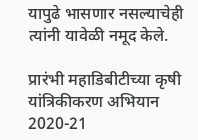यापुढे भासणार नसल्याचेही त्यांनी यावेळी नमूद केले.

प्रारंभी महाडिबीटीच्या कृषी यांत्रिकीकरण अभियान 2020-21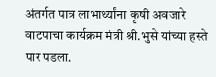अंतर्गत पात्र लाभार्थ्यांना कृषी अवजारे वाटपाचा कार्यक्रम मंत्री श्री.भुसे यांच्या हस्ते पार पडला.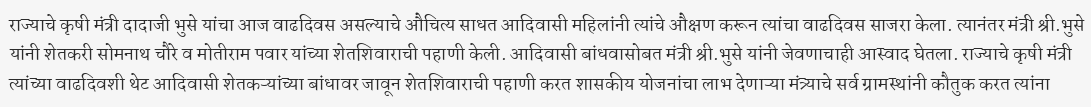राज्याचे कृषी मंत्री दादाजी भुसे यांचा आज वाढदिवस असल्याचे औचित्य साधत आदिवासी महिलांनी त्यांचे औक्षण करून त्यांचा वाढदिवस साजरा केला. त्यानंतर मंत्री श्री.भुसे यांनी शेतकरी सोमनाथ चौरे व मोतीराम पवार यांच्या शेतशिवाराची पहाणी केली. आदिवासी बांधवासोबत मंत्री श्री.भुसे यांनी जेवणाचाही आस्वाद घेतला. राज्याचे कृषी मंत्री त्यांच्या वाढदिवशी थेट आदिवासी शेतकऱ्यांच्या बांधावर जावून शेतशिवाराची पहाणी करत शासकीय योजनांचा लाभ देणाऱ्या मंत्र्याचे सर्व ग्रामस्थांनी कौतुक करत त्यांना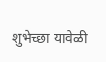शुभेच्छा यावेळी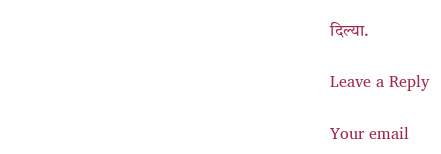दिल्या.

Leave a Reply

Your email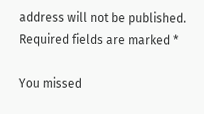address will not be published. Required fields are marked *

You missed